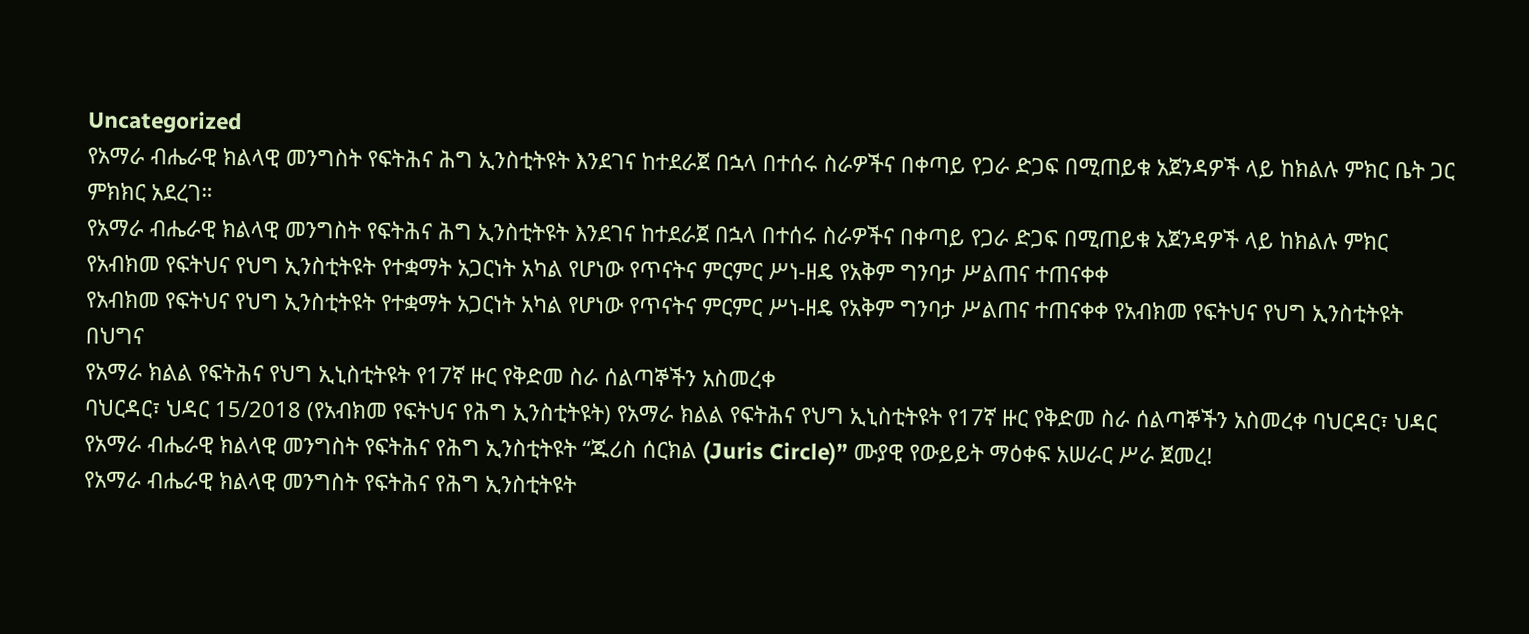Uncategorized
የአማራ ብሔራዊ ክልላዊ መንግስት የፍትሕና ሕግ ኢንስቲትዩት እንደገና ከተደራጀ በኋላ በተሰሩ ስራዎችና በቀጣይ የጋራ ድጋፍ በሚጠይቁ አጀንዳዎች ላይ ከክልሉ ምክር ቤት ጋር ምክክር አደረገ።
የአማራ ብሔራዊ ክልላዊ መንግስት የፍትሕና ሕግ ኢንስቲትዩት እንደገና ከተደራጀ በኋላ በተሰሩ ስራዎችና በቀጣይ የጋራ ድጋፍ በሚጠይቁ አጀንዳዎች ላይ ከክልሉ ምክር
የአብክመ የፍትህና የህግ ኢንስቲትዩት የተቋማት አጋርነት አካል የሆነው የጥናትና ምርምር ሥነ-ዘዴ የአቅም ግንባታ ሥልጠና ተጠናቀቀ
የአብክመ የፍትህና የህግ ኢንስቲትዩት የተቋማት አጋርነት አካል የሆነው የጥናትና ምርምር ሥነ-ዘዴ የአቅም ግንባታ ሥልጠና ተጠናቀቀ የአብክመ የፍትህና የህግ ኢንስቲትዩት በህግና
የአማራ ክልል የፍትሕና የህግ ኢኒስቲትዩት የ17ኛ ዙር የቅድመ ስራ ሰልጣኞችን አስመረቀ
ባህርዳር፣ ህዳር 15/2018 (የአብክመ የፍትህና የሕግ ኢንስቲትዩት) የአማራ ክልል የፍትሕና የህግ ኢኒስቲትዩት የ17ኛ ዙር የቅድመ ስራ ሰልጣኞችን አስመረቀ ባህርዳር፣ ህዳር
የአማራ ብሔራዊ ክልላዊ መንግስት የፍትሕና የሕግ ኢንስቲትዩት “ጁሪስ ሰርክል (Juris Circle)” ሙያዊ የውይይት ማዕቀፍ አሠራር ሥራ ጀመረ!
የአማራ ብሔራዊ ክልላዊ መንግስት የፍትሕና የሕግ ኢንስቲትዩት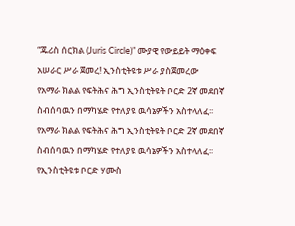“ጁሪስ ሰርክል (Juris Circle)” ሙያዊ የውይይት ማዕቀፍ አሠራር ሥራ ጀመረ! ኢንስቲትዩቱ ሥራ ያስጀመረው
የአማራ ክልል የፍትሕና ሕግ ኢንስቲትዩት ቦርድ 2ኛ መደበኛ ስብሰባዉን በማካሄድ የተለያዩ ዉሳኔዎችን አስተላለፈ፡፡
የአማራ ክልል የፍትሕና ሕግ ኢንስቲትዩት ቦርድ 2ኛ መደበኛ ስብሰባዉን በማካሄድ የተለያዩ ዉሳኔዎችን አስተላለፈ፡፡ የኢንስቲትዩቱ ቦርድ ሃሙስ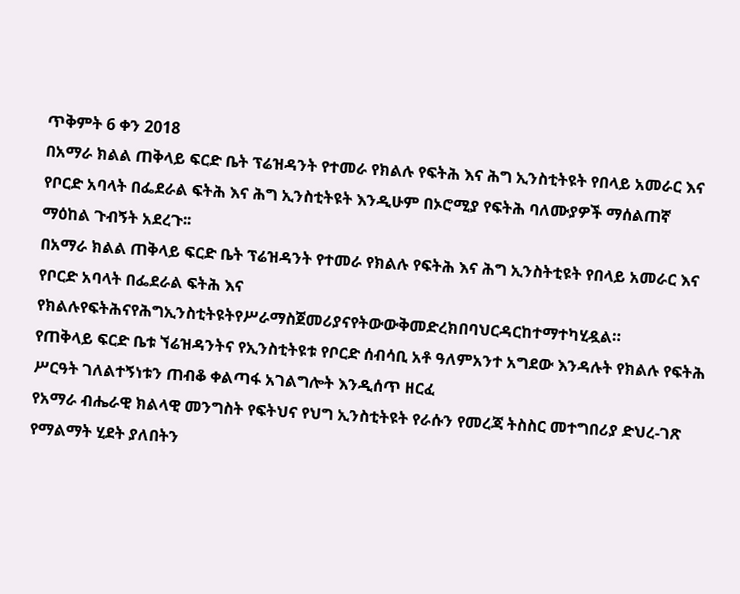ጥቅምት 6 ቀን 2018
በአማራ ክልል ጠቅላይ ፍርድ ቤት ፕሬዝዳንት የተመራ የክልሉ የፍትሕ እና ሕግ ኢንስቲትዩት የበላይ አመራር እና የቦርድ አባላት በፌደራል ፍትሕ እና ሕግ ኢንስቲትዩት እንዲሁም በኦሮሚያ የፍትሕ ባለሙያዎች ማሰልጠኛ ማዕከል ጉብኝት አደረጉ፡፡
በአማራ ክልል ጠቅላይ ፍርድ ቤት ፕሬዝዳንት የተመራ የክልሉ የፍትሕ እና ሕግ ኢንስትቲዩት የበላይ አመራር እና የቦርድ አባላት በፌደራል ፍትሕ እና
የክልሉየፍትሕናየሕግኢንስቲትዩትየሥራማስጀመሪያናየትውውቅመድረክበባህርዳርከተማተካሂዷል።
የጠቅላይ ፍርድ ቤቱ ኘሬዝዳንትና የኢንስቲትዩቱ የቦርድ ሰብሳቢ አቶ ዓለምአንተ አግደው እንዳሉት የክልሉ የፍትሕ ሥርዓት ገለልተኝነቱን ጠብቆ ቀልጣፋ አገልግሎት እንዲሰጥ ዘርፈ
የአማራ ብሔራዊ ክልላዊ መንግስት የፍትህና የህግ ኢንስቲትዩት የራሱን የመረጃ ትስስር መተግበሪያ ድህረ-ገጽ የማልማት ሂደት ያለበትን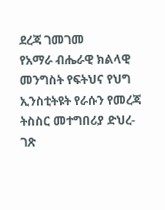ደረጃ ገመገመ
የአማራ ብሔራዊ ክልላዊ መንግስት የፍትህና የህግ ኢንስቲትዩት የራሱን የመረጃ ትስስር መተግበሪያ ድህረ-ገጽ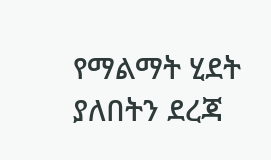የማልማት ሂደት ያለበትን ደረጃ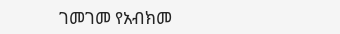ገመገመ የአብክመ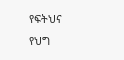የፍትህና የህግ